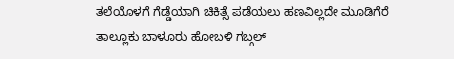ತಲೆಯೊಳಗೆ ಗೆಡ್ಡೆಯಾಗಿ ಚಿಕಿತ್ಸೆ ಪಡೆಯಲು ಹಣವಿಲ್ಲದೇ ಮೂಡಿಗೆರೆ ತಾಲ್ಲೂಕು ಬಾಳೂರು ಹೋಬಳಿ ಗಬ್ಗಲ್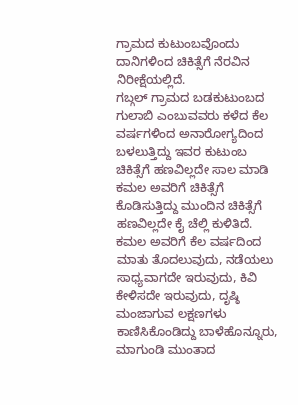ಗ್ರಾಮದ ಕುಟುಂಬವೊಂದು ದಾನಿಗಳಿಂದ ಚಿಕಿತ್ಸೆಗೆ ನೆರವಿನ ನಿರೀಕ್ಷೆಯಲ್ಲಿದೆ.
ಗಬ್ಗಲ್ ಗ್ರಾಮದ ಬಡಕುಟುಂಬದ ಗುಲಾಬಿ ಎಂಬುವವರು ಕಳೆದ ಕೆಲ ವರ್ಷಗಳಿಂದ ಅನಾರೋಗ್ಯದಿಂದ ಬಳಲುತ್ತಿದ್ದು ಇವರ ಕುಟುಂಬ ಚಿಕಿತ್ಸೆಗೆ ಹಣವಿಲ್ಲದೇ ಸಾಲ ಮಾಡಿ ಕಮಲ ಅವರಿಗೆ ಚಿಕಿತ್ಸೆಗೆ ಕೊಡಿಸುತ್ತಿದ್ದು ಮುಂದಿನ ಚಿಕಿತ್ಸೆಗೆ ಹಣವಿಲ್ಲದೇ ಕೈ ಚೆಲ್ಲಿ ಕುಳಿತಿದೆ.
ಕಮಲ ಅವರಿಗೆ ಕೆಲ ವರ್ಷದಿಂದ ಮಾತು ತೊದಲುವುದು, ನಡೆಯಲು ಸಾಧ್ಯವಾಗದೇ ಇರುವುದು, ಕಿವಿ ಕೇಳಿಸದೇ ಇರುವುದು, ದೃಷ್ಠಿ ಮಂಜಾಗುವ ಲಕ್ಷಣಗಳು ಕಾಣಿಸಿಕೊಂಡಿದ್ದು ಬಾಳೆಹೊನ್ನೂರು, ಮಾಗುಂಡಿ ಮುಂತಾದ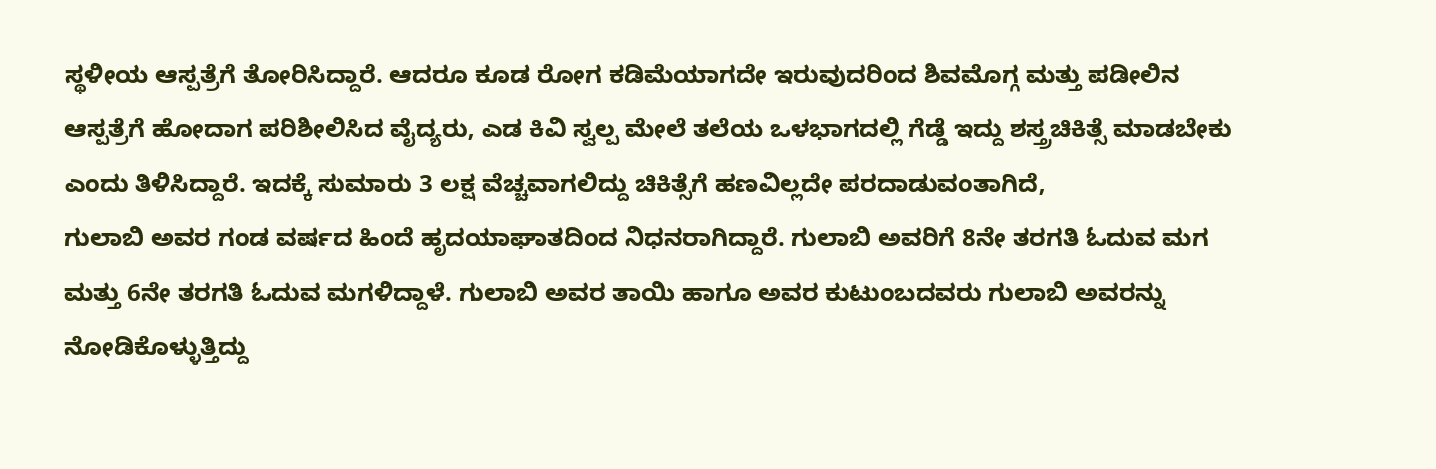ಸ್ಥಳೀಯ ಆಸ್ಪತ್ರೆಗೆ ತೋರಿಸಿದ್ದಾರೆ. ಆದರೂ ಕೂಡ ರೋಗ ಕಡಿಮೆಯಾಗದೇ ಇರುವುದರಿಂದ ಶಿವಮೊಗ್ಗ ಮತ್ತು ಪಡೀಲಿನ ಆಸ್ಪತ್ರೆಗೆ ಹೋದಾಗ ಪರಿಶೀಲಿಸಿದ ವೈದ್ಯರು, ಎಡ ಕಿವಿ ಸ್ವಲ್ಪ ಮೇಲೆ ತಲೆಯ ಒಳಭಾಗದಲ್ಲಿ ಗೆಡ್ಡೆ ಇದ್ದು ಶಸ್ತ್ರಚಿಕಿತ್ಸೆ ಮಾಡಬೇಕು ಎಂದು ತಿಳಿಸಿದ್ದಾರೆ. ಇದಕ್ಕೆ ಸುಮಾರು 3 ಲಕ್ಷ ವೆಚ್ಚವಾಗಲಿದ್ದು ಚಿಕಿತ್ಸೆಗೆ ಹಣವಿಲ್ಲದೇ ಪರದಾಡುವಂತಾಗಿದೆ,
ಗುಲಾಬಿ ಅವರ ಗಂಡ ವರ್ಷದ ಹಿಂದೆ ಹೃದಯಾಘಾತದಿಂದ ನಿಧನರಾಗಿದ್ದಾರೆ. ಗುಲಾಬಿ ಅವರಿಗೆ 8ನೇ ತರಗತಿ ಓದುವ ಮಗ ಮತ್ತು 6ನೇ ತರಗತಿ ಓದುವ ಮಗಳಿದ್ದಾಳೆ. ಗುಲಾಬಿ ಅವರ ತಾಯಿ ಹಾಗೂ ಅವರ ಕುಟುಂಬದವರು ಗುಲಾಬಿ ಅವರನ್ನು ನೋಡಿಕೊಳ್ಳುತ್ತಿದ್ದು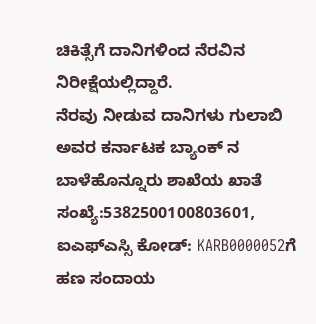ಚಿಕಿತ್ಸೆಗೆ ದಾನಿಗಳಿಂದ ನೆರವಿನ ನಿರೀಕ್ಷೆಯಲ್ಲಿದ್ದಾರೆ.
ನೆರವು ನೀಡುವ ದಾನಿಗಳು ಗುಲಾಬಿ ಅವರ ಕರ್ನಾಟಕ ಬ್ಯಾಂಕ್ ನ ಬಾಳೆಹೊನ್ನೂರು ಶಾಖೆಯ ಖಾತೆ ಸಂಖ್ಯೆ:5382500100803601, ಐಎಫ್ಎಸ್ಸಿ ಕೋಡ್: KARB0000052ಗೆ ಹಣ ಸಂದಾಯ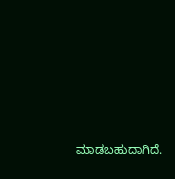ಮಾಡಬಹುದಾಗಿದೆ.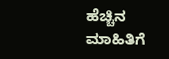ಹೆಚ್ಚಿನ ಮಾಹಿತಿಗೆ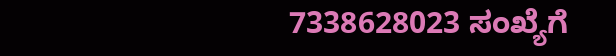7338628023 ಸಂಖ್ಯೆಗೆ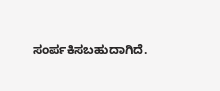ಸಂರ್ಪಕಿಸಬಹುದಾಗಿದೆ.